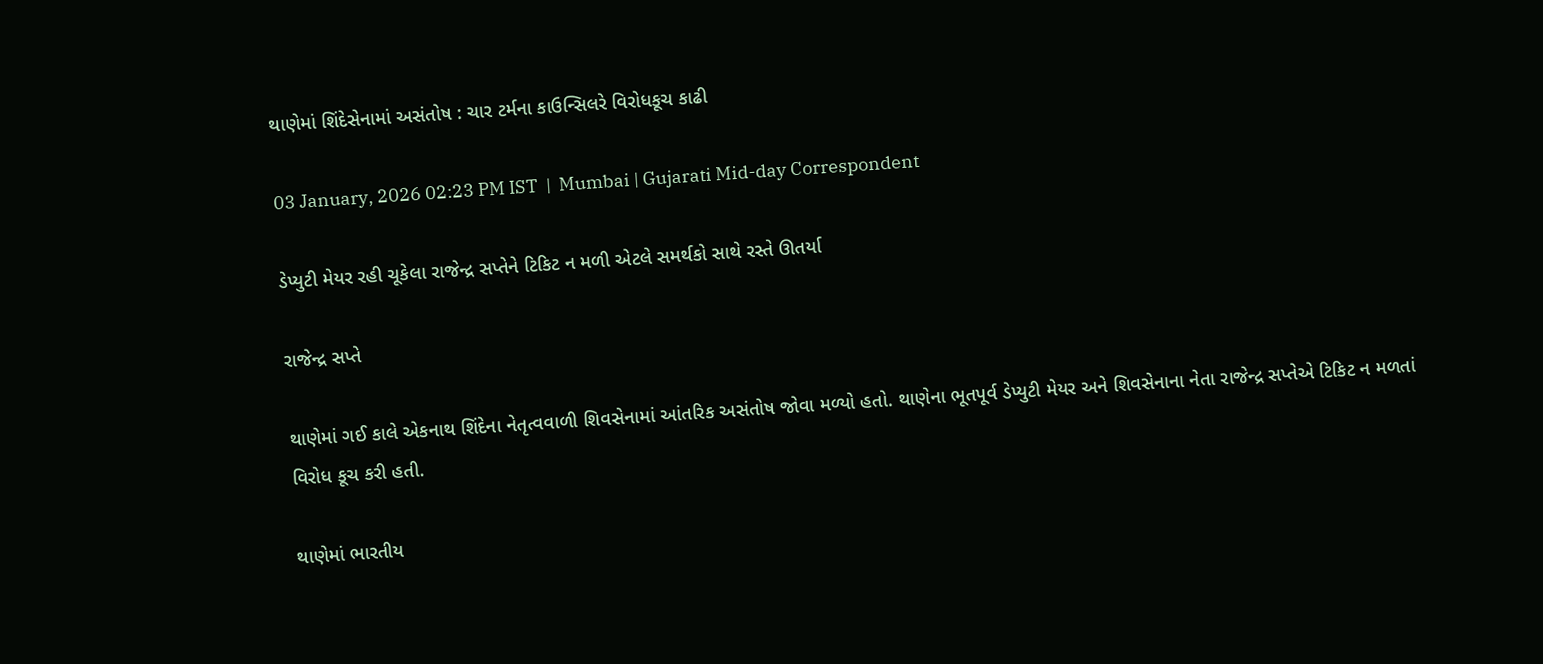થાણેમાં શિંદેસેનામાં અસંતોષ : ચાર ટર્મના કાઉન્સિલરે વિરોધકૂચ કાઢી

03 January, 2026 02:23 PM IST  |  Mumbai | Gujarati Mid-day Correspondent

ડેપ્યુટી મેયર રહી ચૂકેલા રાજેન્દ્ર સપ્તેને ટિકિટ ન મળી એટલે સમર્થકો સાથે રસ્તે ઊતર્યા

રાજેન્દ્ર સપ્તે

થાણેમાં ગઈ કાલે એકનાથ શિંદેના નેતૃત્વવાળી શિવસેનામાં આંતરિક અસંતોષ જોવા મળ્યો હતો. થાણેના ભૂતપૂર્વ ડેપ્યુટી મેયર અને શિવસેનાના નેતા રાજેન્દ્ર સપ્તેએ ટિકિટ ન મળતાં વિરોધ કૂચ કરી હતી.

થાણેમાં ભારતીય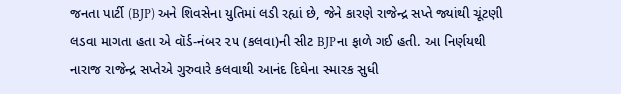જનતા પાર્ટી (BJP) અને શિવસેના યુતિમાં લડી રહ્યાં છે, જેને કારણે રાજેન્દ્ર સપ્તે જ્યાંથી ચૂંટણી લડવા માગતા હતા એ વૉર્ડ-નંબર ૨૫ (કલવા)ની સીટ BJPના ફાળે ગઈ હતી. આ નિર્ણયથી નારાજ રાજેન્દ્ર સપ્તેએ ગુરુવારે કલવાથી આનંદ દિઘેના સ્મારક સુધી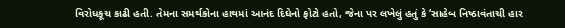વિરોધકૂચ કાઢી હતી. તેમના સમર્થકોના હાથમાં આનંદ દિઘેનો ફોટો હતો, જેના પર લખેલું હતું કે ‘સાહેબ નિષ્ઠાવંતાચી હાર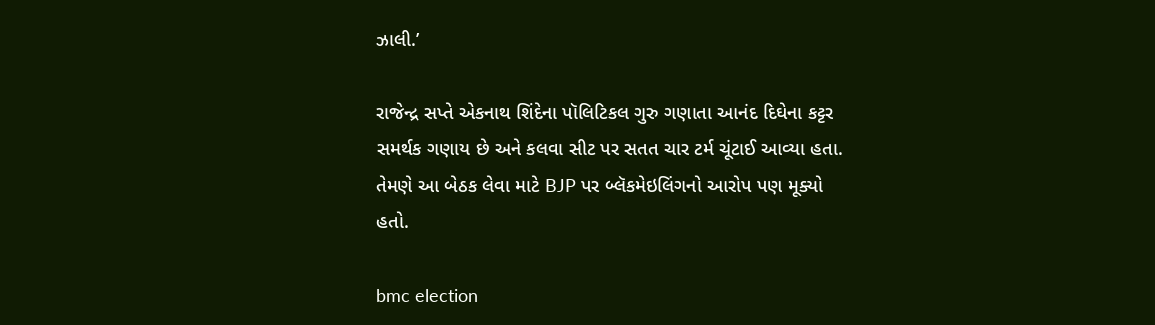ઝાલી.’

રાજેન્દ્ર સપ્તે એકનાથ શિંદેના પૉલિટિકલ ગુરુ ગણાતા આનંદ દિઘેના કટ્ટર સમર્થક ગણાય છે અને કલવા સીટ પર સતત ચાર ટર્મ ચૂંટાઈ આવ્યા હતા. તેમણે આ બેઠક લેવા માટે BJP પર બ્લૅકમેઇલિંગનો આરોપ પણ મૂક્યો હતો.

bmc election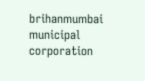brihanmumbai municipal corporation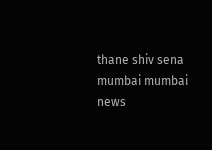thane shiv sena mumbai mumbai news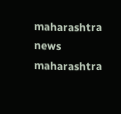maharashtra news maharashtra